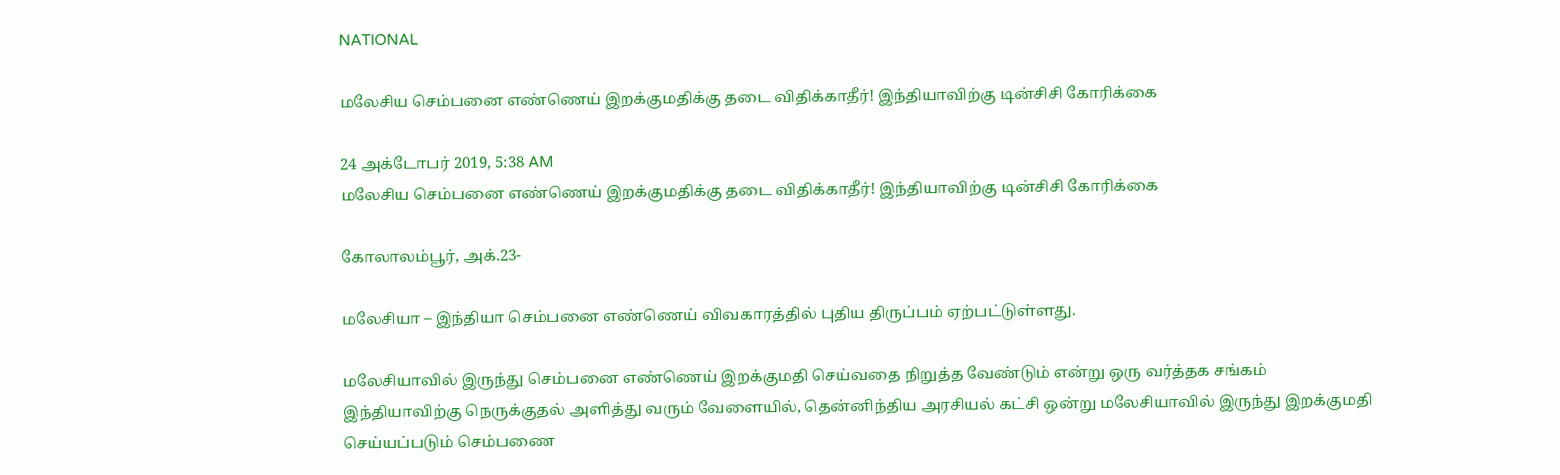NATIONAL

மலேசிய செம்பனை எண்ணெய் இறக்குமதிக்கு தடை விதிக்காதீர்! இந்தியாவிற்கு டின்சிசி கோரிக்கை

24 அக்டோபர் 2019, 5:38 AM
மலேசிய செம்பனை எண்ணெய் இறக்குமதிக்கு தடை விதிக்காதீர்! இந்தியாவிற்கு டின்சிசி கோரிக்கை

கோலாலம்பூர், அக்.23-

மலேசியா – இந்தியா செம்பனை எண்ணெய் விவகாரத்தில் புதிய திருப்பம் ஏற்பட்டுள்ளது.

மலேசியாவில் இருந்து செம்பனை எண்ணெய் இறக்குமதி செய்வதை நிறுத்த வேண்டும் என்று ஒரு வர்த்தக சங்கம் இந்தியாவிற்கு நெருக்குதல் அளித்து வரும் வேளையில், தென்னிந்திய அரசியல் கட்சி ஒன்று மலேசியாவில் இருந்து இறக்குமதி செய்யப்படும் செம்பணை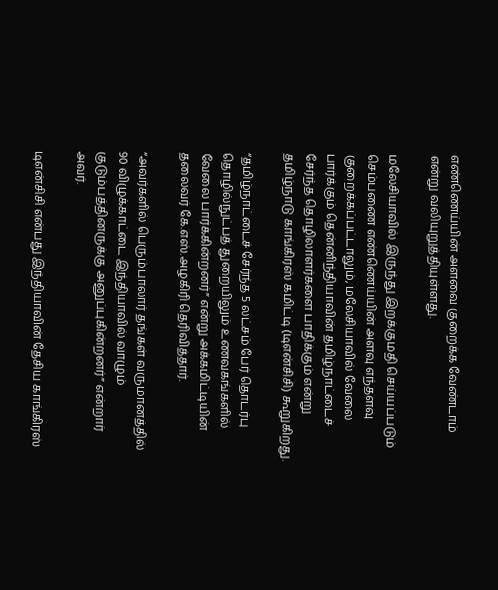எண்ணெய்யின் அளவை குறைக்க வேண்டாம் என்று வலியுறுத்தியுள்ளது.

மலேசியாவில் இருந்து இறக்குமதி செய்யப்படும் செம்பணை எண்ணெய்யின் அளவு எந்தளவு குறைக்கப்பட்டாலும், மலேசியாவில் வேலை பார்க்கும் தென்னிந்தியாவின் தமிழ்நாட்டைச் சேர்ந்த தொழிலாளர்களை பாதிக்கும் என்று தமிழ்நாடு காங்கிரஸ் கமிட்டி (டிஎன்சிசி) கூறுகிறது.

“தமிழ்நாட்டைச் சேர்ந்த 5 லட்சம் பேர் தொடர்பு தொழில்நுட்பத் துறையிலும் உணவகங்களில் வேலை பார்க்கின்றனர்” என்று அக்கமிட்டியின் தலைவர் கே.எஸ்.அழகிரி தெரிவித்தார்.

“அவர்களில் பெரும்பாலார் தங்கள் வருமானத்தில் 90 விழுக்காட்டை இந்தியாவில் வாழும் குடும்பத்தினருக்கு அனுப்புகின்றனர்” என்றார் அவர்.

டிஎன்சிசி என்பது இந்தியாவின் தேசிய காங்கிரஸ்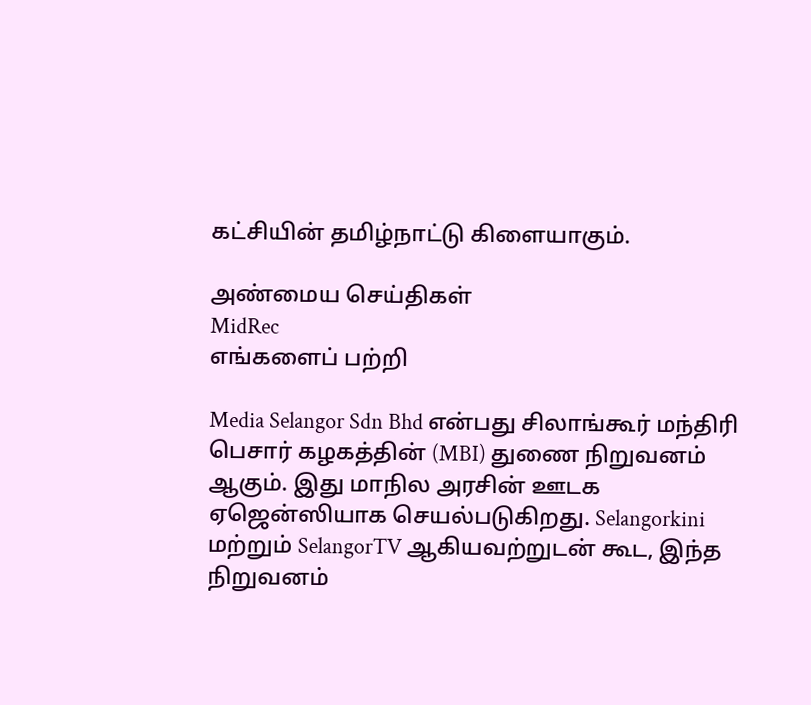கட்சியின் தமிழ்நாட்டு கிளையாகும்.

அண்மைய செய்திகள்
MidRec
எங்களைப் பற்றி

Media Selangor Sdn Bhd என்பது சிலாங்கூர் மந்திரி பெசார் கழகத்தின் (MBI) துணை நிறுவனம் ஆகும். இது மாநில அரசின் ஊடக ஏஜென்ஸியாக செயல்படுகிறது. Selangorkini மற்றும் SelangorTV ஆகியவற்றுடன் கூட, இந்த நிறுவனம்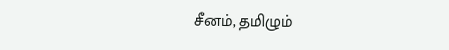சீனம், தமிழும்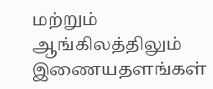மற்றும் ஆங்கிலத்திலும் இணையதளங்கள்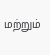மற்றும்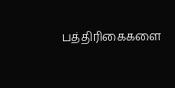பத்திரிகைகளை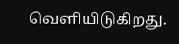வெளியிடுகிறது.